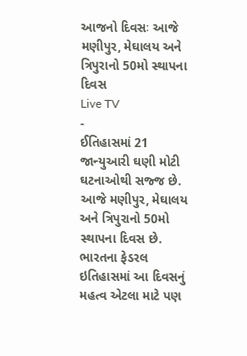આજનો દિવસઃ આજે મણીપુર, મેઘાલય અને ત્રિપુરાનો 50મો સ્થાપના દિવસ
Live TV
-
ઈતિહાસમાં 21 જાન્યુઆરી ઘણી મોટી ઘટનાઓથી સજ્જ છે. આજે મણીપુર, મેઘાલય અને ત્રિપુરાનો 50મો સ્થાપના દિવસ છે. ભારતના ફેડરલ ઇતિહાસમાં આ દિવસનું મહત્વ એટલા માટે પણ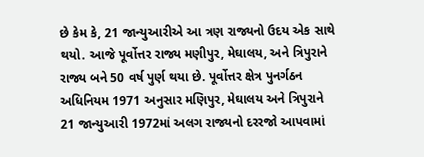છે કેમ કે, 21 જાન્યુઆરીએ આ ત્રણ રાજ્યનો ઉદય એક સાથે થયો. આજે પૂર્વોત્તર રાજ્ય મણીપુર, મેઘાલય, અને ત્રિપુરાને રાજ્ય બને 50 વર્ષ પુર્ણ થયા છે. પૂર્વોત્તર ક્ષેત્ર પુનર્ગઠન અધિનિયમ 1971 અનુસાર મણિપુર, મેઘાલય અને ત્રિપુરાને 21 જાન્યુઆરી 1972માં અલગ રાજ્યનો દરરજો આપવામાં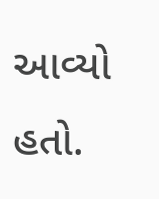આવ્યો હતો.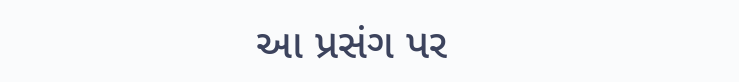આ પ્રસંગ પર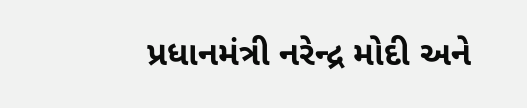પ્રધાનમંત્રી નરેન્દ્ર મોદી અને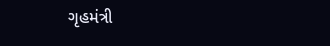ગૃહમંત્રી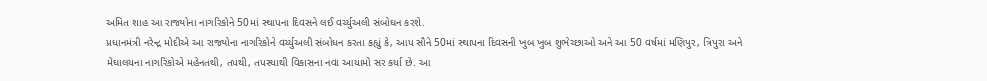અમિત શાહ આ રાજ્યોના નાગરિકોને 50માં સ્થાપના દિવસને લઈ વર્ચ્યુઅલી સંબોઘન કરશે.
પ્રધાનમંત્રી નરેન્દ્ર મોદીએ આ રાજ્યોના નાગરિકોને વર્ચ્યુઅલી સંબોધન કરતા કહ્યું કે, આપ સૌને 50માં સ્થાપના દિવસની ખુબ ખુબ શુભેચ્છાઓ અને આ 50 વર્ષમાં મણિપુર, ત્રિપુરા અને મેઘાલયના નાગરિકોએ મહેનતથી, તપથી, તપસ્યાથી વિકાસના નવા આયામો સર કર્યા છે. આ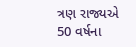ત્રણ રાજ્યએ 50 વર્ષના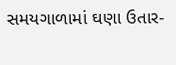સમયગાળામાં ઘણા ઉતાર-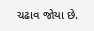ચઢાવ જોયા છે.